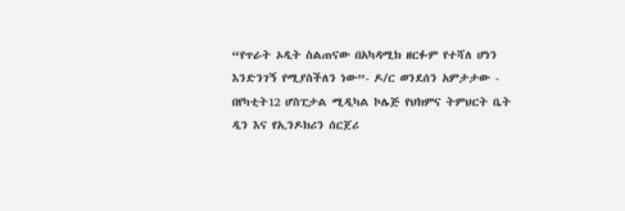“የጥራት ኦዲት ስልጠናው በአካዳሚክ ዘርፉም የተሻለ ሆነን እንድንገኝ የሚያስችለን ነው”- ዶ/ር ወንደሰን አምታታው - በየካቲት12 ሆስፒታል ሚዲካል ኮሌጅ የህክምና ትምህርት ቤት ዲን እና የኢንዶክሪን ሰርጀሪ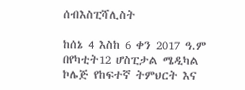ሰብእስፒሻሊስት

ከሰኔ 4 እስከ 6 ቀን 2017 ዓ.ም በየካቲት12 ሆስፒታል ሜዲካል ኮሌጅ የከፍተኛ ትምህርት እና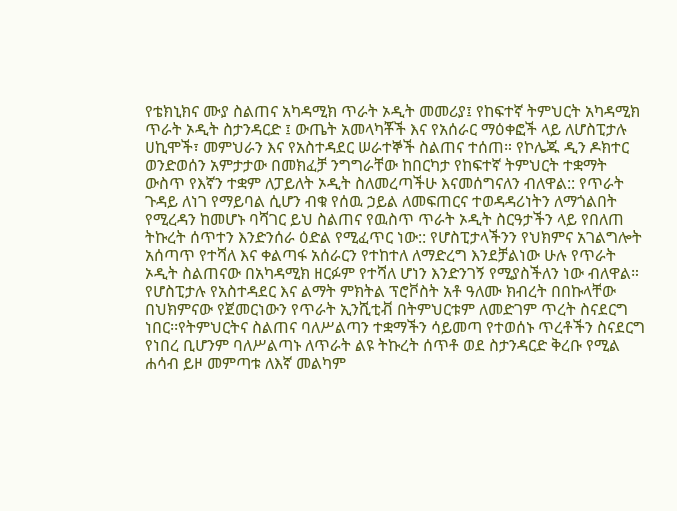የቴክኒክና ሙያ ስልጠና አካዳሚክ ጥራት ኦዲት መመሪያ፤ የከፍተኛ ትምህርት አካዳሚክ ጥራት ኦዲት ስታንዳርድ ፤ ውጤት አመላካቾች እና የአሰራር ማዕቀፎች ላይ ለሆስፒታሉ ሀኪሞች፣ መምህራን እና የአስተዳደር ሠራተኞች ስልጠና ተሰጠ። የኮሌጁ ዲን ዶክተር ወንድወሰን አምታታው በመክፈቻ ንግግራቸው ከበርካታ የከፍተኛ ትምህርት ተቋማት ውስጥ የእኛን ተቋም ለፓይለት ኦዲት ስለመረጣችሁ እናመሰግናለን ብለዋል:: የጥራት ጉዳይ ለነገ የማይባል ሲሆን ብቁ የሰዉ ኃይል ለመፍጠርና ተወዳዳሪነትን ለማጎልበት የሚረዳን ከመሆኑ ባሻገር ይህ ስልጠና የዉስጥ ጥራት ኦዲት ስርዓታችን ላይ የበለጠ ትኩረት ሰጥተን እንድንሰራ ዕድል የሚፈጥር ነው:: የሆስፒታላችንን የህክምና አገልግሎት አሰጣጥ የተሻለ እና ቀልጣፋ አሰራርን የተከተለ ለማድረግ እንደቻልነው ሁሉ የጥራት ኦዲት ስልጠናው በአካዳሚክ ዘርፉም የተሻለ ሆነን እንድንገኝ የሚያስችለን ነው ብለዋል። የሆስፒታሉ የአስተዳደር እና ልማት ምክትል ፕሮቮስት አቶ ዓለሙ ክብረት በበኩላቸው በህክምናው የጀመርነውን የጥራት ኢንሺቲቭ በትምህርቱም ለመድገም ጥረት ስናደርግ ነበር፡፡የትምህርትና ስልጠና ባለሥልጣን ተቋማችን ሳይመጣ የተወሰኑ ጥረቶችን ስናደርግ የነበረ ቢሆንም ባለሥልጣኑ ለጥራት ልዩ ትኩረት ሰጥቶ ወደ ስታንዳርድ ቅረቡ የሚል ሐሳብ ይዞ መምጣቱ ለእኛ መልካም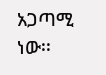አጋጣሚ ነው፡፡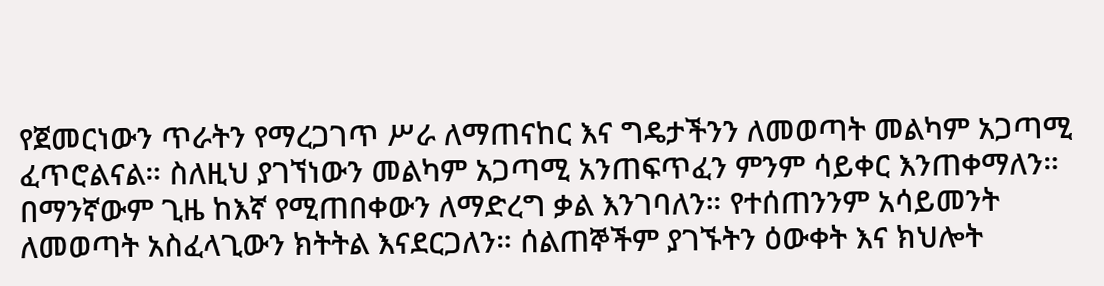የጀመርነውን ጥራትን የማረጋገጥ ሥራ ለማጠናከር እና ግዴታችንን ለመወጣት መልካም አጋጣሚ ፈጥሮልናል። ስለዚህ ያገኘነውን መልካም አጋጣሚ አንጠፍጥፈን ምንም ሳይቀር እንጠቀማለን። በማንኛውም ጊዜ ከእኛ የሚጠበቀውን ለማድረግ ቃል እንገባለን። የተሰጠንንም አሳይመንት ለመወጣት አስፈላጊውን ክትትል እናደርጋለን። ሰልጠኞችም ያገኙትን ዕውቀት እና ክህሎት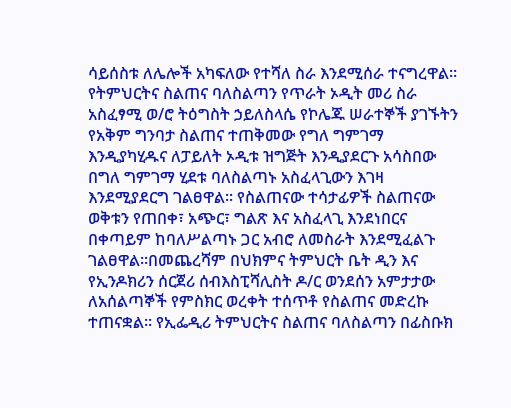ሳይሰስቱ ለሌሎች አካፍለው የተሻለ ስራ እንደሚሰራ ተናግረዋል። የትምህርትና ስልጠና ባለስልጣን የጥራት ኦዲት መሪ ስራ አስፈፃሚ ወ/ሮ ትዕግስት ኃይለስላሴ የኮሌጁ ሠራተኞች ያገኙትን የአቅም ግንባታ ስልጠና ተጠቅመው የግለ ግምገማ እንዲያካሂዱና ለፓይለት ኦዲቱ ዝግጅት እንዲያደርጉ አሳስበው በግለ ግምገማ ሂደቱ ባለስልጣኑ አስፈላጊውን እገዛ እንደሚያደርግ ገልፀዋል፡፡ የስልጠናው ተሳታፊዎች ስልጠናው ወቅቱን የጠበቀ፣ አጭር፣ ግልጽ እና አስፈላጊ እንደነበርና በቀጣይም ከባለሥልጣኑ ጋር አብሮ ለመስራት እንደሚፈልጉ ገልፀዋል፡፡በመጨረሻም በህክምና ትምህርት ቤት ዲን እና የኢንዶክሪን ሰርጀሪ ሰብእስፒሻሊስት ዶ/ር ወንደሰን አምታታው ለአሰልጣኞች የምስክር ወረቀት ተሰጥቶ የስልጠና መድረኩ ተጠናቋል፡፡ የኢፌዲሪ ትምህርትና ስልጠና ባለስልጣን በፊስቡክ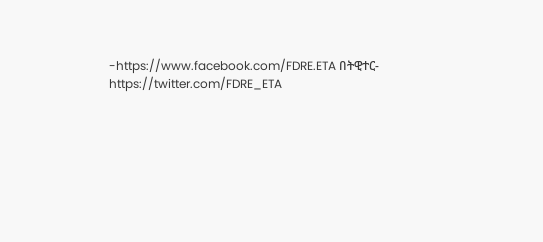-https://www.facebook.com/FDRE.ETA በትዊተር- https://twitter.com/FDRE_ETA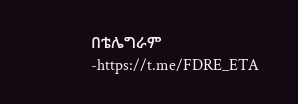በቴሌግራም -https://t.me/FDRE_ETA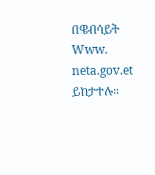በዌብሳይት Www. neta.gov.et ይከታተሉ።